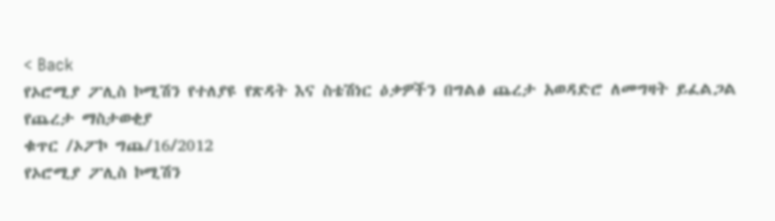< Back
የኦሮሚያ ፖሊስ ኮሚሽን የተለያዩ የጽዳት እና ስቴሽነር ዕቃዎችን በግልፅ ጨረታ አወዳድሮ ለመግዛት ይፈልጋል
የጨረታ ማስታወቂያ
ቁጥር /ኦፖኮ ግጨ/16/2012
የኦሮሚያ ፖሊስ ኮሚሽን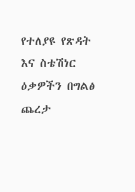የተለያዩ የጽዳት እና ስቴሽነር ዕቃዎችን በግልፅ ጨረታ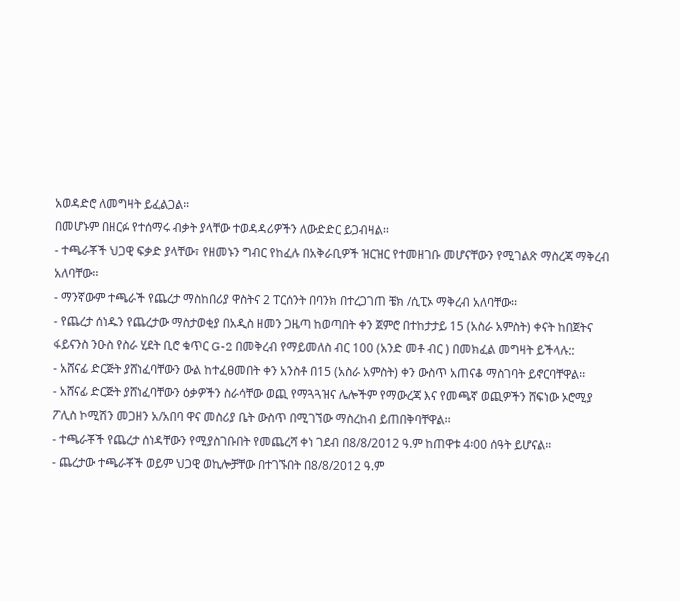አወዳድሮ ለመግዛት ይፈልጋል።
በመሆኑም በዘርፉ የተሰማሩ ብቃት ያላቸው ተወዳዳሪዎችን ለውድድር ይጋብዛል፡፡
- ተጫራቾች ህጋዊ ፍቃድ ያላቸው፣ የዘመኑን ግብር የከፈሉ በአቅራቢዎች ዝርዝር የተመዘገቡ መሆናቸውን የሚገልጽ ማስረጃ ማቅረብ አለባቸው፡፡
- ማንኛውም ተጫራች የጨረታ ማስከበሪያ ዋስትና 2 ፐርሰንት በባንክ በተረጋገጠ ቼክ /ሲፒኦ ማቅረብ አለባቸው፡፡
- የጨረታ ሰነዱን የጨረታው ማስታወቂያ በአዲስ ዘመን ጋዜጣ ከወጣበት ቀን ጀምሮ በተከታታይ 15 (አስራ አምስት) ቀናት ከበጀትና ፋይናንስ ንዑስ የስራ ሂደት ቢሮ ቁጥር G-2 በመቅረብ የማይመለስ ብር 100 (አንድ መቶ ብር ) በመክፈል መግዛት ይችላሉ::
- አሸናፊ ድርጅት ያሸነፈባቸውን ውል ከተፈፀመበት ቀን አንስቶ በ15 (አስራ አምስት) ቀን ውስጥ አጠናቆ ማስገባት ይኖርባቸዋል፡፡
- አሸናፊ ድርጅት ያሸነፈባቸውን ዕቃዎችን ስራሳቸው ወጪ የማጓጓዝና ሌሎችም የማውረጃ እና የመጫኛ ወጪዎችን ሸፍነው ኦሮሚያ ፖሊስ ኮሚሽን መጋዘን አ/አበባ ዋና መስሪያ ቤት ውስጥ በሚገኘው ማስረከብ ይጠበቅባቸዋል፡፡
- ተጫራቾች የጨረታ ሰነዳቸውን የሚያስገቡበት የመጨረሻ ቀነ ገደብ በ8/8/2012 ዓ.ም ከጠዋቱ 4፡00 ሰዓት ይሆናል።
- ጨረታው ተጫራቾች ወይም ህጋዊ ወኪሎቻቸው በተገኙበት በ8/8/2012 ዓ.ም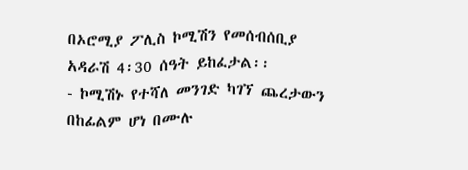በኦሮሚያ ፖሊስ ኮሚሽን የመሰብሰቢያ አዳራሽ 4፡30 ሰዓት ይከፈታል፡፡
- ኮሚሽኑ የተሻለ መንገድ ካገኘ ጨረታውን በከፊልም ሆነ በሙሉ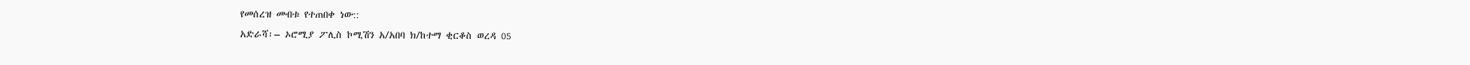የመሰረዝ መብቱ የተጠበቀ ነው::
አድራሻ፡– ኦሮሚያ ፖሊስ ኮሚሽን አ/አበባ ክ/ከተማ ቂርቆስ ወረዳ 05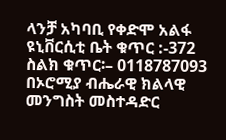ላንቻ አካባቢ የቀድሞ አልፋ ዩኒቨርሲቲ ቤት ቁጥር :-372
ስልክ ቁጥር፡– 0118787093
በኦሮሚያ ብሔራዊ ክልላዊ መንግስት መስተዳድር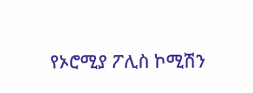የኦሮሚያ ፖሊስ ኮሚሽን